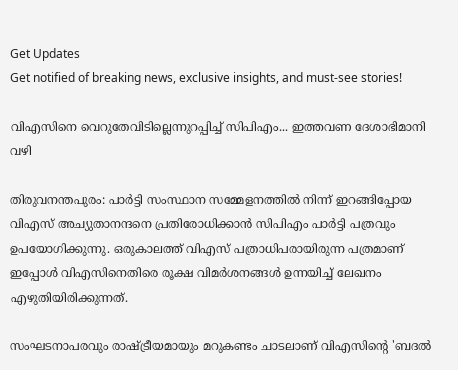Get Updates
Get notified of breaking news, exclusive insights, and must-see stories!

വിഎസിനെ വെറുതേവിടില്ലെന്നുറപ്പിച്ച് സിപിഎം... ഇത്തവണ ദേശാഭിമാനി വഴി

തിരുവനന്തപുരം: പാര്‍ട്ടി സംസ്ഥാന സമ്മേളനത്തില്‍ നിന്ന് ഇറങ്ങിപ്പോയ വിഎസ് അച്യുതാനന്ദനെ പ്രതിരോധിക്കാന്‍ സിപിഎം പാര്‍ട്ടി പത്രവും ഉപയോഗിക്കുന്നു. ഒരുകാലത്ത് വിഎസ് പത്രാധിപരായിരുന്ന പത്രമാണ് ഇപ്പോള്‍ വിഎസിനെതിരെ രൂക്ഷ വിമര്‍ശനങ്ങള്‍ ഉന്നയിച്ച് ലേഖനം എഴുതിയിരിക്കുന്നത്.

സംഘടനാപരവും രാഷ്ട്രീയമായും മറുകണ്ടം ചാടലാണ് വിഎസിന്റെ 'ബദല്‍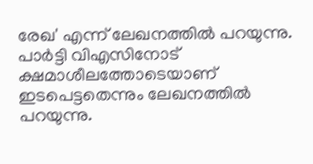രേഖ' എന്ന് ലേഖനത്തില്‍ പറയുന്നു. പാര്‍ട്ടി വിഎസിനോട് ക്ഷമാശീലത്തോടെയാണ് ഇടപെട്ടതെന്നും ലേഖനത്തില്‍ പറയുന്നു.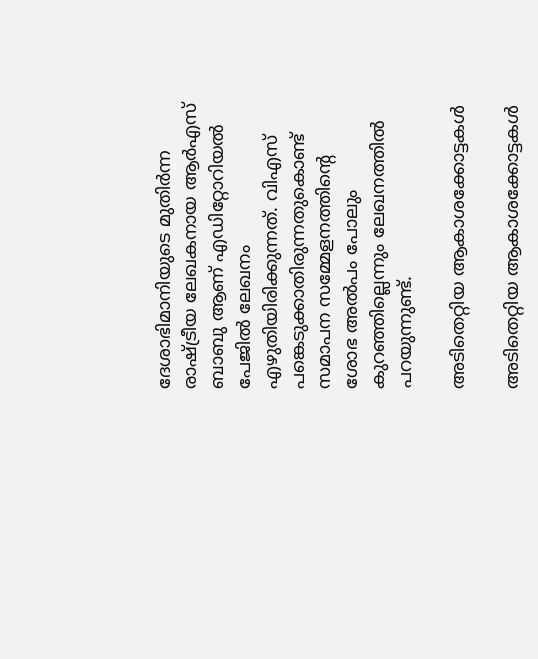ദേശാഭിമാനിയുടെ മുതിര്‍ന്ന രാഷ്ട്രീയ ലേഖകനായ ആര്‍എസ് ബാബു ആണ് എഡിറ്റോറിയല്‍ പേജില്‍ ലേഖനം എഴുതിയിരിക്കുന്നത്. വിഎസ് പങ്കെടുക്കാതിരുന്നതുകൊണ്ട് സമാപന സമ്മേളനത്തിന്റെ ശോഭ അല്‍പം പോലും കുറഞ്ഞില്ലെന്നും ലേഖനത്തില്‍ പറയുന്നുണ്ട്.

അടിതെറ്റിയ ആകാശക്കോട്ടകള്‍

അടിതെറ്റിയ ആകാശക്കോട്ടകള്‍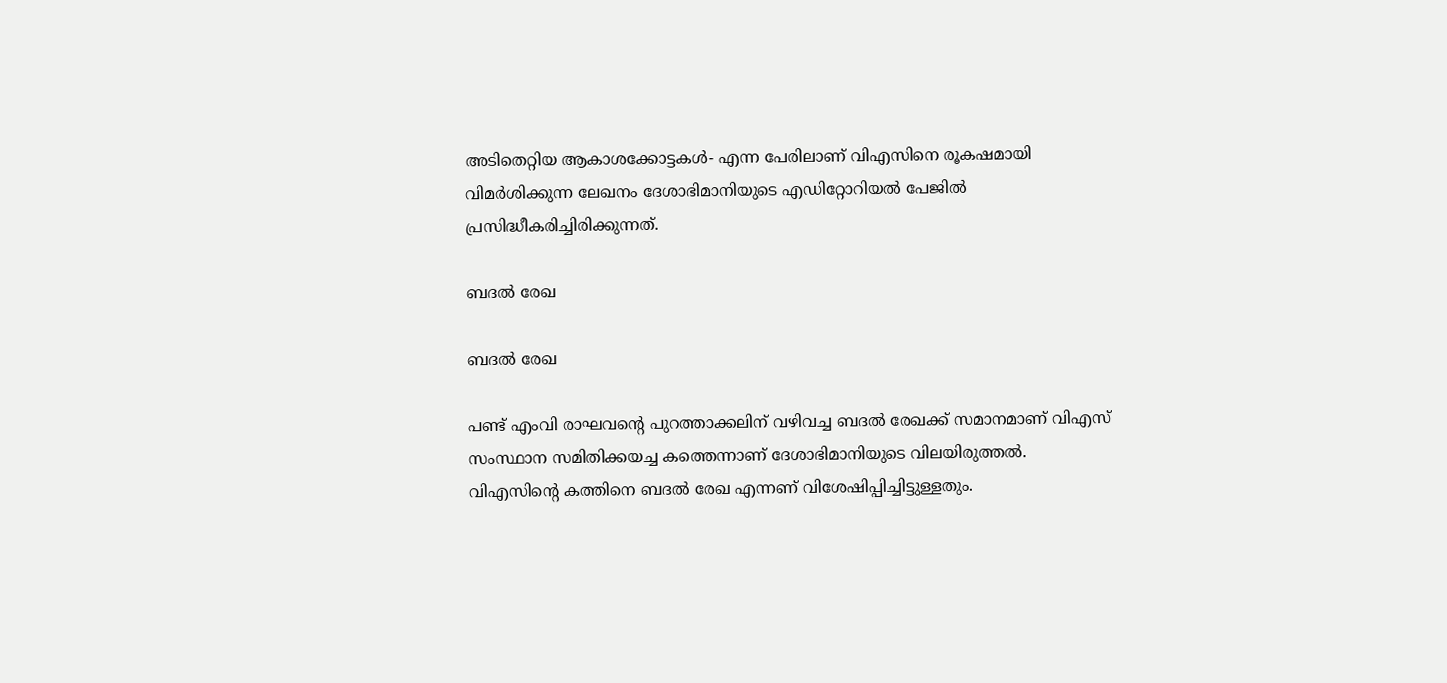അടിതെറ്റിയ ആകാശക്കോട്ടകള്‍- എന്ന പേരിലാണ് വിഎസിനെ രൂകഷമായി വിമര്‍ശിക്കുന്ന ലേഖനം ദേശാഭിമാനിയുടെ എഡിറ്റോറിയല്‍ പേജില്‍ പ്രസിദ്ധീകരിച്ചിരിക്കുന്നത്.

ബദല്‍ രേഖ

ബദല്‍ രേഖ

പണ്ട് എംവി രാഘവന്റെ പുറത്താക്കലിന് വഴിവച്ച ബദല്‍ രേഖക്ക് സമാനമാണ് വിഎസ് സംസ്ഥാന സമിതിക്കയച്ച കത്തെന്നാണ് ദേശാഭിമാനിയുടെ വിലയിരുത്തല്‍. വിഎസിന്റെ കത്തിനെ ബദല്‍ രേഖ എന്നണ് വിശേഷിപ്പിച്ചിട്ടുള്ളതും.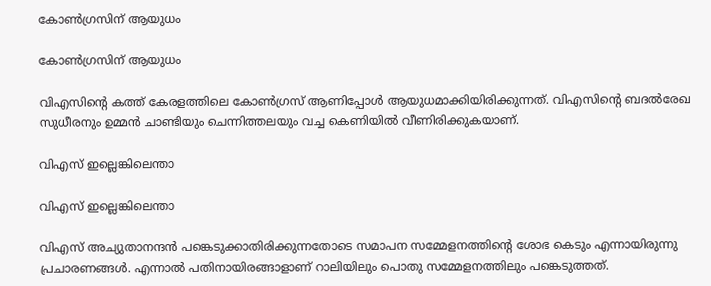കോണ്‍ഗ്രസിന് ആയുധം

കോണ്‍ഗ്രസിന് ആയുധം

വിഎസിന്റെ കത്ത് കേരളത്തിലെ കോണ്‍ഗ്രസ് ആണിപ്പോള്‍ ആയുധമാക്കിയിരിക്കുന്നത്. വിഎസിന്റെ ബദൽരേഖ സുധീരനും ഉമ്മന്‍ ചാണ്ടിയും ചെന്നിത്തലയും വച്ച കെണിയില്‍ വീണിരിക്കുകയാണ്.

വിഎസ് ഇല്ലെങ്കിലെന്താ

വിഎസ് ഇല്ലെങ്കിലെന്താ

വിഎസ് അച്യുതാനന്ദന്‍ പങ്കെടുക്കാതിരിക്കുന്നതോടെ സമാപന സമ്മേളനത്തിന്റെ ശോഭ കെടും എന്നായിരുന്നു പ്രചാരണങ്ങള്‍. എന്നാല്‍ പതിനായിരങ്ങാളാണ് റാലിയിലും പൊതു സമ്മേളനത്തിലും പങ്കെടുത്തത്.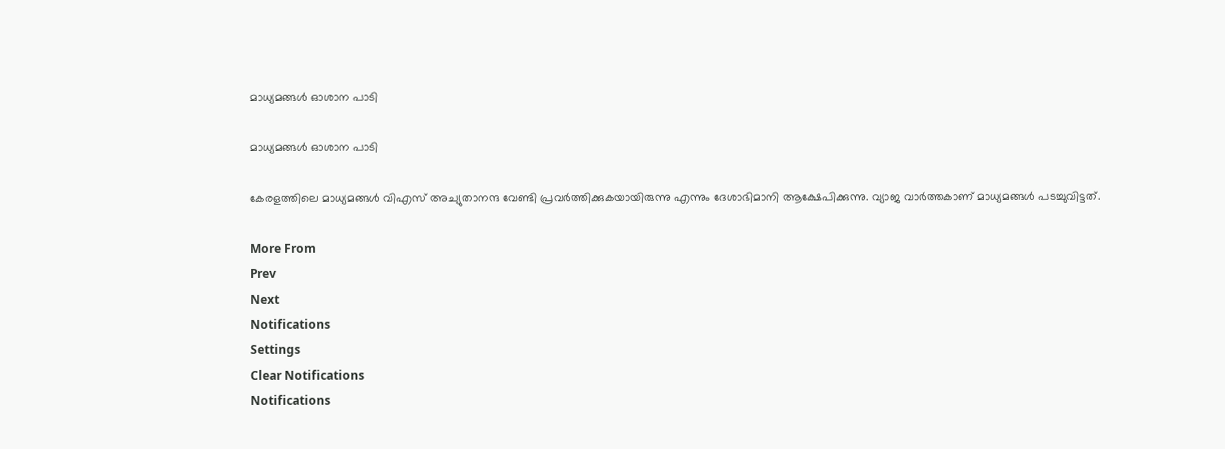മാധ്യമങ്ങള്‍ ഓശാന പാടി

മാധ്യമങ്ങള്‍ ഓശാന പാടി

കേരളത്തിലെ മാധ്യമങ്ങള്‍ വിഎസ് അച്യുതാനന്ദ വേണ്ടി പ്രവര്‍ത്തിക്കുകയായിരുന്നു എന്നും ദേശാഭിമാനി ആക്ഷേപിക്കുന്നു. വ്യാജ വാര്‍ത്തകാണ് മാധ്യമങ്ങള്‍ പടച്ചുവിട്ടത്.

More From
Prev
Next
Notifications
Settings
Clear Notifications
Notifications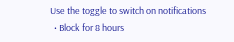Use the toggle to switch on notifications
  • Block for 8 hours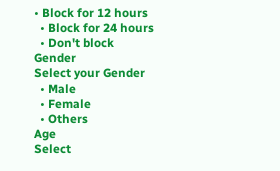• Block for 12 hours
  • Block for 24 hours
  • Don't block
Gender
Select your Gender
  • Male
  • Female
  • Others
Age
Select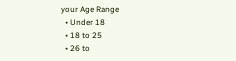your Age Range
  • Under 18
  • 18 to 25
  • 26 to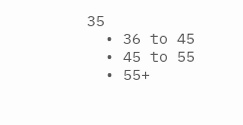35
  • 36 to 45
  • 45 to 55
  • 55+